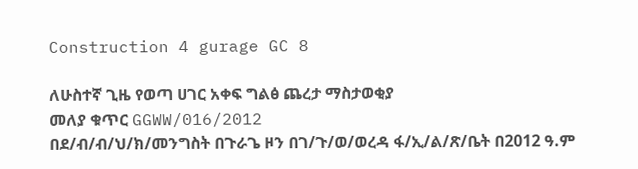Construction 4 gurage GC 8

ለሁስተኛ ጊዜ የወጣ ሀገር አቀፍ ግልፅ ጨረታ ማስታወቂያ
መለያ ቁጥር GGWW/016/2012
በደ/ብ/ብ/ህ/ክ/መንግስት በጉራጌ ዞን በገ/ጉ/ወ/ወረዳ ፋ/ኢ/ል/ጽ/ቤት በ2012 ዓ.ም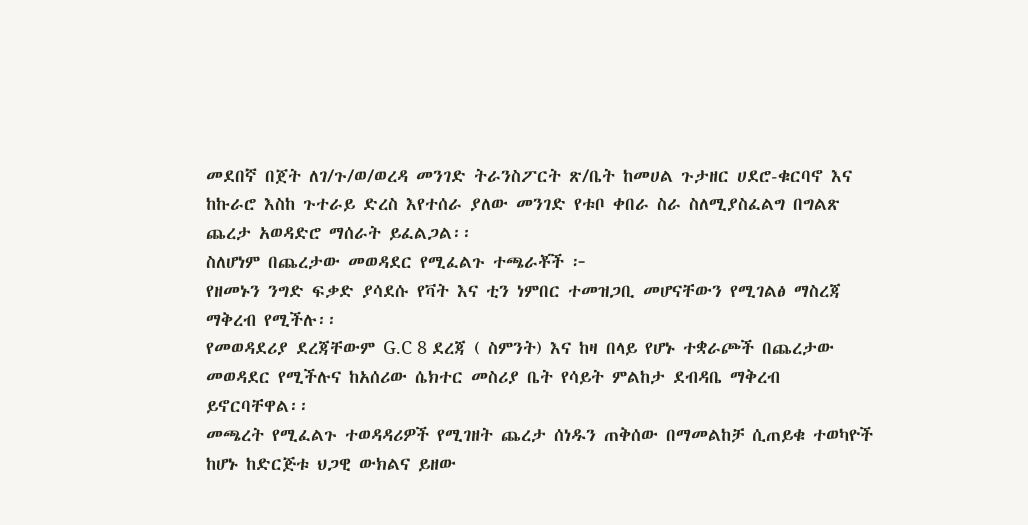መደበኛ በጀት ለገ/ጉ/ወ/ወረዳ መንገድ ትራንስፖርት ጽ/ቤት ከመሀል ጉታዘር ሀደሮ-ቁርባኖ እና ከኩራሮ እስከ ጉተራይ ድረስ እየተሰራ ያለው መንገድ የቱቦ ቀበራ ስራ ስለሚያስፈልግ በግልጽ ጨረታ አወዳድሮ ማሰራት ይፈልጋል፡፡
ስለሆነም በጨረታው መወዳደር የሚፈልጉ ተጫራቾች ፦
የዘመኑን ንግድ ፍቃድ ያሳደሱ የቫት እና ቲን ነምበር ተመዝጋቢ መሆናቸውን የሚገልፅ ማስረጃ ማቅረብ የሚችሉ፡፡
የመወዳደሪያ ደረጃቸውም G.C 8 ደረጃ ( ስምንት) እና ከዛ በላይ የሆኑ ተቋራጮች በጨረታው መወዳደር የሚችሉና ከአሰሪው ሴክተር መስሪያ ቤት የሳይት ምልከታ ደብዳቤ ማቅረብ ይኖርባቸዋል፡፡
መጫረት የሚፈልጉ ተወዳዳሪዎች የሚገዘት ጨረታ ሰነዱን ጠቅሰው በማመልከቻ ሲጠይቁ ተወካዮች ከሆኑ ከድርጅቱ ህጋዊ ውክልና ይዘው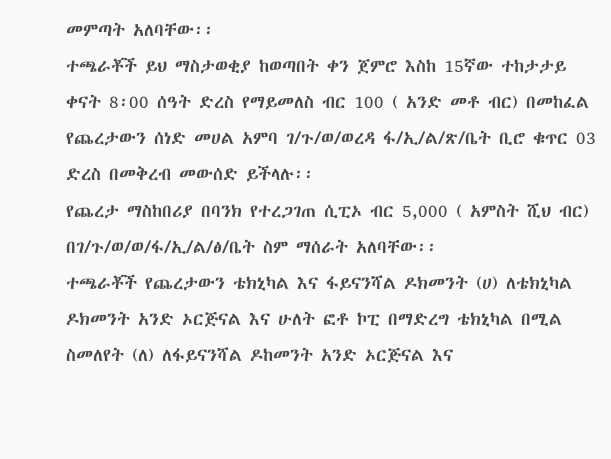መምጣት አለባቸው፡፡
ተጫራቾች ይህ ማስታወቂያ ከወጣበት ቀን ጀምሮ እስከ 15ኛው ተከታታይ ቀናት 8፡00 ሰዓት ድረስ የማይመለስ ብር 100 ( አንድ መቶ ብር) በመከፈል የጨረታውን ሰነድ መሀል አምባ ገ/ጉ/ወ/ወረዳ ፋ/ኢ/ል/ጽ/ቤት ቢሮ ቁጥር 03 ድረስ በመቅረብ መውሰድ ይችላሉ፡፡
የጨረታ ማስከበሪያ በባንክ የተረጋገጠ ሲፒኦ ብር 5,000 ( አምስት ሺህ ብር) በገ/ጉ/ወ/ወ/ፋ/ኢ/ል/ፅ/ቤት ስም ማሰራት አለባቸው፡፡
ተጫራቾች የጨረታውን ቴክኒካል እና ፋይናንሻል ዶክመንት (ሀ) ለቴክኒካል ዶክመንት አንድ ኦርጅናል እና ሁለት ፎቶ ኮፒ በማድረግ ቴክኒካል በሚል ስመለየት (ለ) ለፋይናንሻል ዶከመንት አንድ ኦርጅናል እና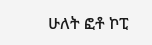ሁለት ፎቶ ኮፒ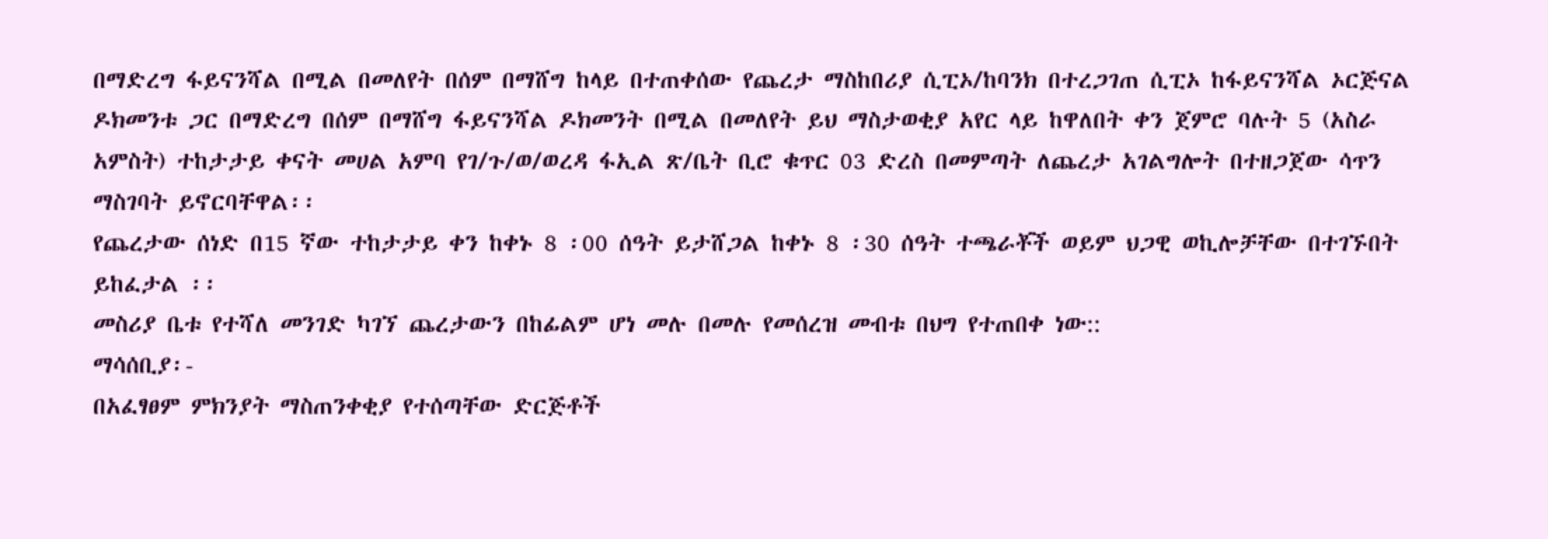በማድረግ ፋይናንሻል በሚል በመለየት በሰም በማሸግ ከላይ በተጠቀሰው የጨረታ ማስከበሪያ ሲፒኦ/ከባንክ በተረጋገጠ ሲፒኦ ከፋይናንሻል ኦርጅናል ዶክመንቱ ጋር በማድረግ በሰም በማሸግ ፋይናንሻል ዶክመንት በሚል በመለየት ይህ ማስታወቂያ አየር ላይ ከዋለበት ቀን ጀምሮ ባሉት 5 (አስራ አምስት) ተከታታይ ቀናት መሀል አምባ የገ/ጉ/ወ/ወረዳ ፋኢል ጽ/ቤት ቢሮ ቁጥር 03 ድረስ በመምጣት ለጨረታ አገልግሎት በተዘጋጀው ሳጥን ማስገባት ይኖርባቸዋል፡፡
የጨረታው ሰነድ በ15 ኛው ተከታታይ ቀን ከቀኑ 8 ፡00 ሰዓት ይታሸጋል ከቀኑ 8 ፡30 ሰዓት ተጫራቾች ወይም ህጋዊ ወኪሎቻቸው በተገኙበት ይከፈታል ፡፡
መስሪያ ቤቱ የተሻለ መንገድ ካገኘ ጨረታውን በከፊልም ሆነ መሉ በመሉ የመሰረዝ መብቱ በህግ የተጠበቀ ነው::
ማሳሰቢያ፡-
በአፈፃፀም ምክንያት ማስጠንቀቂያ የተሰጣቸው ድርጅቶች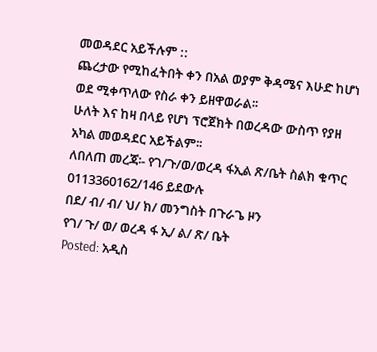መወዳደር አይችሉም ::
ጨረታው የሚከፈትበት ቀን በአል ወያም ቅዳሜና እሁድ ከሆነ ወደ ሚቀጥለው የስራ ቀን ይዘዋወራል፡፡
ሁለት እና ከዛ በላይ የሆነ ፕሮጀክት በወረዳው ውስጥ የያዘ አካል መወዳደር አይችልም፡፡
ለበለጠ መረጃ፡- የገ/ጉ/ወ/ወረዳ ፋኢል ጽ/ቤት ስልክ ቁጥር 0113360162/146 ይደውሉ
በደ/ ብ/ ብ/ ህ/ ክ/ መንግስት በጉራጌ ዞን
የገ/ ጉ/ ወ/ ወረዳ ፋ ኢ/ ል/ ጽ/ ቤት
Posted: አዲስ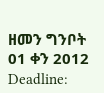ዘመን ግንቦት 01 ቀን 2012
Deadline: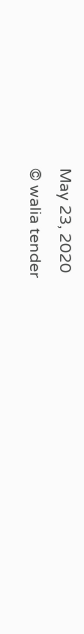May 23, 2020
© walia tender